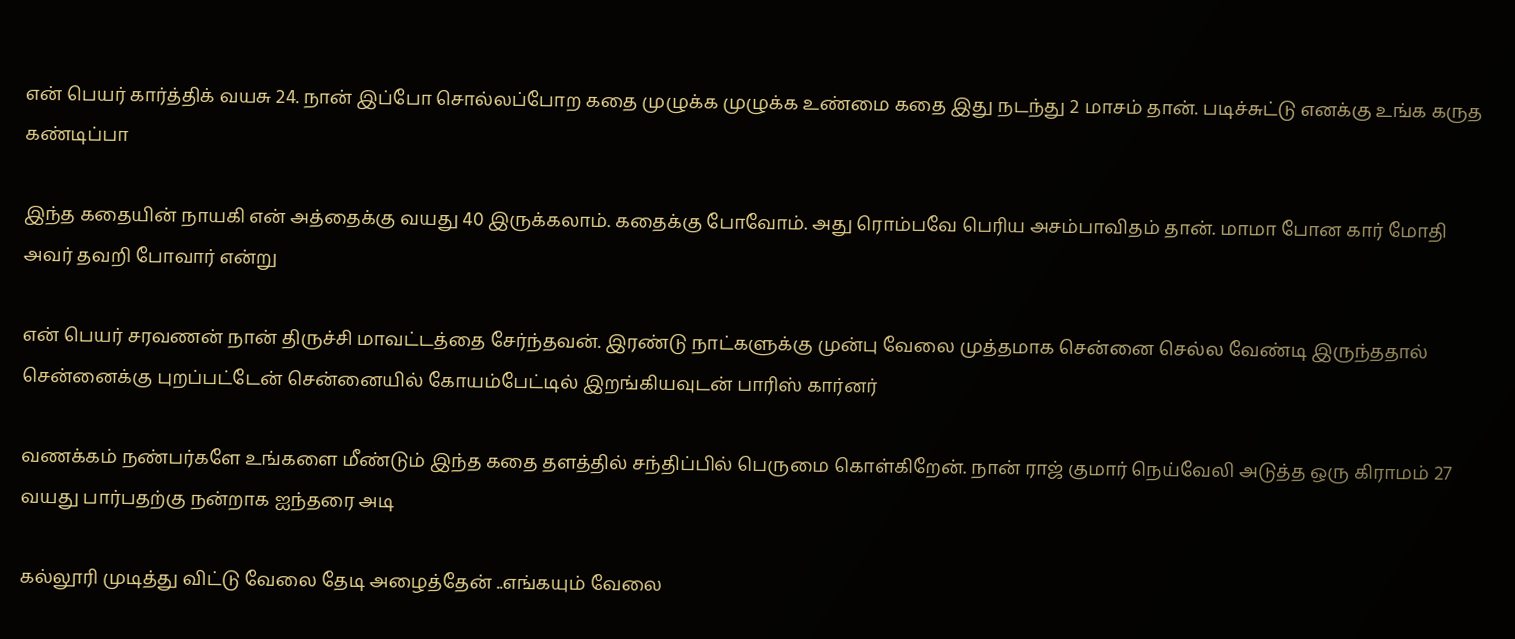என் பெயர் கார்த்திக் வயசு 24. நான் இப்போ சொல்லப்போற கதை முழுக்க முழுக்க உண்மை கதை இது நடந்து 2 மாசம் தான். படிச்சுட்டு எனக்கு உங்க கருத கண்டிப்பா

இந்த கதையின் நாயகி என் அத்தைக்கு வயது 40 இருக்கலாம். கதைக்கு போவோம். அது ரொம்பவே பெரிய அசம்பாவிதம் தான். மாமா போன கார் மோதி அவர் தவறி போவார் என்று

என் பெயர் சரவணன் நான் திருச்சி மாவட்டத்தை சேர்ந்தவன். இரண்டு நாட்களுக்கு முன்பு வேலை முத்தமாக சென்னை செல்ல வேண்டி இருந்ததால் சென்னைக்கு புறப்பட்டேன் சென்னையில் கோயம்பேட்டில் இறங்கியவுடன் பாரிஸ் கார்னர்

வணக்கம் நண்பர்களே உங்களை மீண்டும் இந்த கதை தளத்தில் சந்திப்பில் பெருமை கொள்கிறேன். நான் ராஜ் குமார் நெய்வேலி அடுத்த ஒரு கிராமம் 27 வயது பார்பதற்கு நன்றாக ஐந்தரை அடி

கல்லூரி முடித்து விட்டு வேலை தேடி அழைத்தேன் ..எங்கயும் வேலை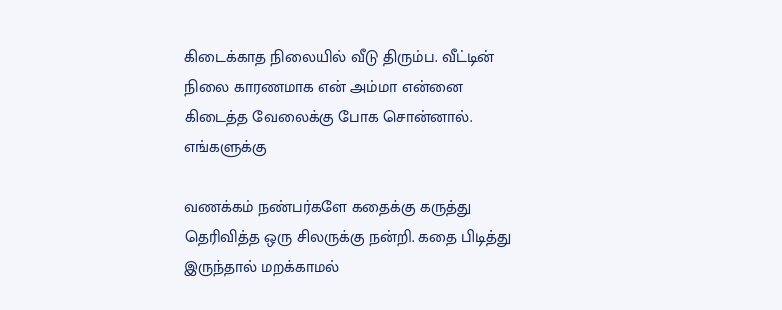கிடைக்காத நிலையில் வீடு திரும்ப. வீட்டின் நிலை காரணமாக என் அம்மா என்னை கிடைத்த வேலைக்கு போக சொன்னால். எங்களுக்கு

வணக்கம் நண்பர்களே கதைக்கு கருத்து தெரிவித்த ஒரு சிலருக்கு நன்றி. கதை பிடித்து இருந்தால் மறக்காமல்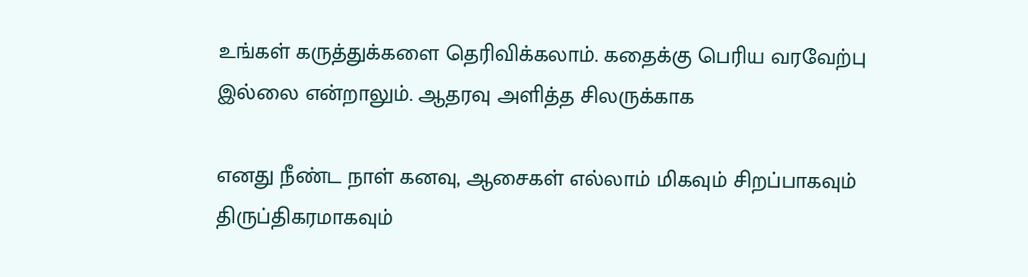உங்கள் கருத்துக்களை தெரிவிக்கலாம். கதைக்கு பெரிய வரவேற்பு இல்லை என்றாலும். ஆதரவு அளித்த சிலருக்காக

எனது நீண்ட நாள் கனவு, ஆசைகள் எல்லாம் மிகவும் சிறப்பாகவும் திருப்திகரமாகவும்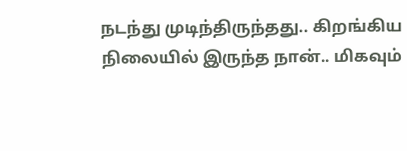நடந்து முடிந்திருந்தது.. கிறங்கிய நிலையில் இருந்த நான்.. மிகவும்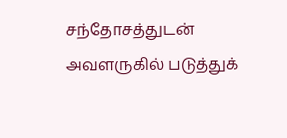சந்தோசத்துடன் அவளருகில் படுத்துக்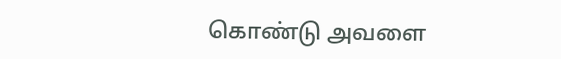கொண்டு அவளை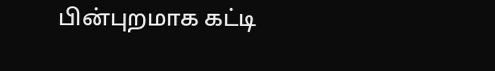பின்புறமாக கட்டி